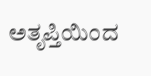ಅತೃಪ್ತಿಯಿಂದ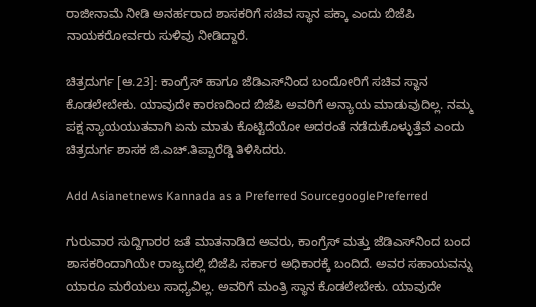ರಾಜೀನಾಮೆ ನೀಡಿ ಅನರ್ಹರಾದ ಶಾಸಕರಿಗೆ ಸಚಿವ ಸ್ಥಾನ ಪಕ್ಕಾ ಎಂದು ಬಿಜೆಪಿ ನಾಯಕರೋರ್ವರು ಸುಳಿವು ನೀಡಿದ್ದಾರೆ.

ಚಿತ್ರದುರ್ಗ [ಆ.23]: ಕಾಂಗ್ರೆಸ್‌ ಹಾಗೂ ಜೆಡಿಎಸ್‌ನಿಂದ ಬಂದೋರಿಗೆ ಸಚಿವ ಸ್ಥಾನ ಕೊಡಲೇಬೇಕು. ಯಾವುದೇ ಕಾರಣದಿಂದ ಬಿಜೆಪಿ ಅವರಿಗೆ ಅನ್ಯಾಯ ಮಾಡುವುದಿಲ್ಲ. ನಮ್ಮ ಪಕ್ಷ ನ್ಯಾಯಯುತವಾಗಿ ಏನು ಮಾತು ಕೊಟ್ಟಿದೆಯೋ ಅದರಂತೆ ನಡೆದುಕೊಳ್ಳುತ್ತೆವೆ ಎಂದು ಚಿತ್ರದುರ್ಗ ಶಾಸಕ ಜಿ.ಎಚ್‌.ತಿಪ್ಪಾರೆಡ್ಡಿ ತಿಳಿಸಿದರು.

Add Asianetnews Kannada as a Preferred SourcegooglePreferred

ಗುರುವಾರ ಸುದ್ದಿಗಾರರ ಜತೆ ಮಾತನಾಡಿದ ಅವರು, ಕಾಂಗ್ರೆಸ್‌ ಮತ್ತು ಜೆಡಿಎಸ್‌ನಿಂದ ಬಂದ ಶಾಸಕರಿಂದಾಗಿಯೇ ರಾಜ್ಯದಲ್ಲಿ ಬಿಜೆಪಿ ಸರ್ಕಾರ ಅಧಿಕಾರಕ್ಕೆ ಬಂದಿದೆ. ಅವರ ಸಹಾಯವನ್ನು ಯಾರೂ ಮರೆಯಲು ಸಾಧ್ಯವಿಲ್ಲ. ಅವರಿಗೆ ಮಂತ್ರಿ ಸ್ಥಾನ ಕೊಡಲೇಬೇಕು. ಯಾವುದೇ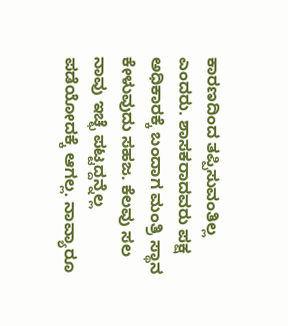ಕಾರಣದಿಂದ ತಪ್ಪಿಸುವಂತಿಲ್ಲ ಎಂದರು. ಶಾಸಕರಾದವರು ಪಕ್ಷ ಅಧಿಕಾರಕ್ಕೆ ಬಂದಾಗ ಮಂತ್ರಿ ಸ್ಥಾನ ಕೇಳುವುದು ಸಹಜ. ಕೆಲವು ಸಲ ನಾವು ಇಚ್ಛೆ ಪಟ್ಟದ್ದನ್ನೆಲ್ಲ ಪಡೆಯೋದಕ್ಕೆ ಆಗಲ್ಲ. ನಾವ್ಯಾರೂ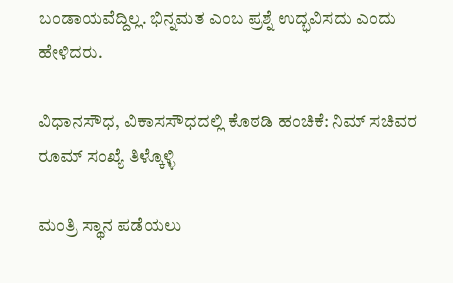ಬಂಡಾಯವೆದ್ದಿಲ್ಲ. ಭಿನ್ನಮತ ಎಂಬ ಪ್ರಶ್ನೆ ಉದ್ಭವಿಸದು ಎಂದು ಹೇಳಿದರು.

ವಿಧಾನಸೌಧ, ವಿಕಾಸಸೌಧದಲ್ಲಿ ಕೊಠಡಿ ಹಂಚಿಕೆ: ನಿಮ್ ಸಚಿವರ ರೂಮ್ ಸಂಖ್ಯೆ ತಿಳ್ಕೊಳ್ಳಿ

ಮಂತ್ರಿ ಸ್ಥಾನ ಪಡೆಯಲು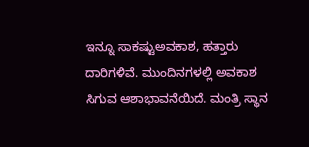ಇನ್ನೂ ಸಾಕಷ್ಟುಅವಕಾಶ, ಹತ್ತಾರು ದಾರಿಗಳಿವೆ. ಮುಂದಿನಗಳಲ್ಲಿ ಅವಕಾಶ ಸಿಗುವ ಆಶಾಭಾವನೆಯಿದೆ. ಮಂತ್ರಿ ಸ್ಥಾನ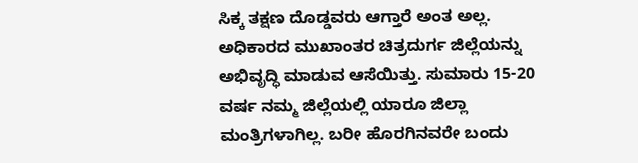ಸಿಕ್ಕ ತಕ್ಷಣ ದೊಡ್ಡವರು ಆಗ್ತಾರೆ ಅಂತ ಅಲ್ಲ. ಅಧಿಕಾರದ ಮುಖಾಂತರ ಚಿತ್ರದುರ್ಗ ಜಿಲ್ಲೆಯನ್ನು ಅಭಿವೃದ್ಧಿ ಮಾಡುವ ಆಸೆಯಿತ್ತು. ಸುಮಾರು 15-20 ವರ್ಷ ನಮ್ಮ ಜಿಲ್ಲೆಯಲ್ಲಿ ಯಾರೂ ಜಿಲ್ಲಾ ಮಂತ್ರಿಗಳಾಗಿಲ್ಲ. ಬರೀ ಹೊರಗಿನವರೇ ಬಂದು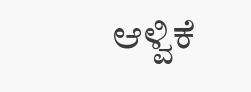ಆಳ್ವಿಕೆ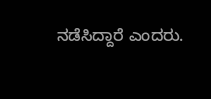ನಡೆಸಿದ್ದಾರೆ ಎಂದರು.